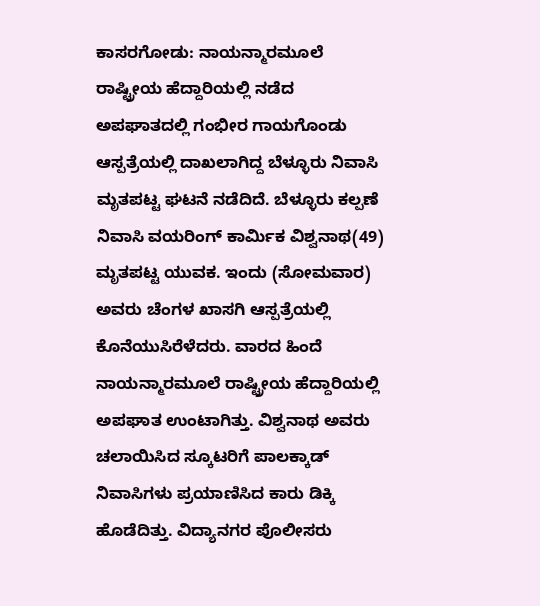ಕಾಸರಗೋಡು: ನಾಯನ್ಮಾರಮೂಲೆ ರಾಷ್ಟ್ರೀಯ ಹೆದ್ದಾರಿಯಲ್ಲಿ ನಡೆದ ಅಪಘಾತದಲ್ಲಿ ಗಂಭೀರ ಗಾಯಗೊಂಡು ಆಸ್ಪತ್ರೆಯಲ್ಲಿ ದಾಖಲಾಗಿದ್ದ ಬೆಳ್ಳೂರು ನಿವಾಸಿ ಮೃತಪಟ್ಟ ಘಟನೆ ನಡೆದಿದೆ. ಬೆಳ್ಳೂರು ಕಲ್ಪಣೆ ನಿವಾಸಿ ವಯರಿಂಗ್ ಕಾರ್ಮಿಕ ವಿಶ್ವನಾಥ(49) ಮೃತಪಟ್ಟ ಯುವಕ. ಇಂದು (ಸೋಮವಾರ) ಅವರು ಚೆಂಗಳ ಖಾಸಗಿ ಆಸ್ಪತ್ರೆಯಲ್ಲಿ ಕೊನೆಯುಸಿರೆಳೆದರು. ವಾರದ ಹಿಂದೆ ನಾಯನ್ಮಾರಮೂಲೆ ರಾಷ್ಟ್ರೀಯ ಹೆದ್ದಾರಿಯಲ್ಲಿ ಅಪಘಾತ ಉಂಟಾಗಿತ್ತು. ವಿಶ್ವನಾಥ ಅವರು ಚಲಾಯಿಸಿದ ಸ್ಕೂಟರಿಗೆ ಪಾಲಕ್ಕಾಡ್ ನಿವಾಸಿಗಳು ಪ್ರಯಾಣಿಸಿದ ಕಾರು ಡಿಕ್ಕಿ ಹೊಡೆದಿತ್ತು. ವಿದ್ಯಾನಗರ ಪೊಲೀಸರು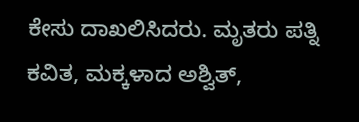ಕೇಸು ದಾಖಲಿಸಿದರು. ಮೃತರು ಪತ್ನಿ ಕವಿತ, ಮಕ್ಕಳಾದ ಅಶ್ವಿತ್,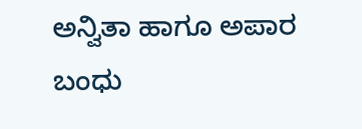ಅನ್ವಿತಾ ಹಾಗೂ ಅಪಾರ ಬಂಧು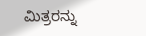ಮಿತ್ರರನ್ನು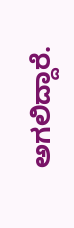ಅಗಲಿದ್ದಾರೆ.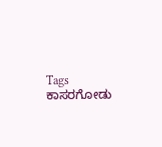Tags
ಕಾಸರಗೋಡು